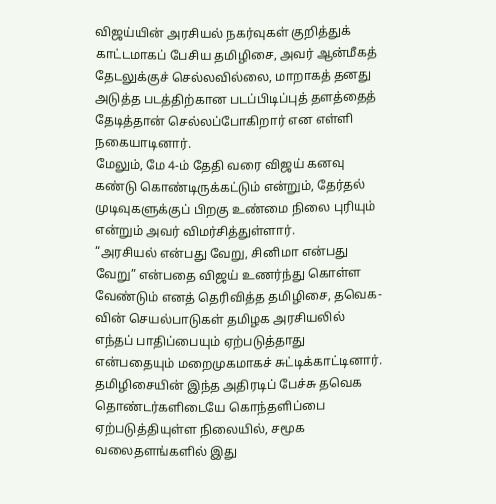விஜய்யின் அரசியல் நகர்வுகள் குறித்துக் காட்டமாகப் பேசிய தமிழிசை, அவர் ஆன்மீகத் தேடலுக்குச் செல்லவில்லை, மாறாகத் தனது அடுத்த படத்திற்கான படப்பிடிப்புத் தளத்தைத் தேடித்தான் செல்லப்போகிறார் என எள்ளி நகையாடினார்.
மேலும், மே 4-ம் தேதி வரை விஜய் கனவு கண்டு கொண்டிருக்கட்டும் என்றும், தேர்தல் முடிவுகளுக்குப் பிறகு உண்மை நிலை புரியும் என்றும் அவர் விமர்சித்துள்ளார்.
“அரசியல் என்பது வேறு, சினிமா என்பது வேறு” என்பதை விஜய் உணர்ந்து கொள்ள வேண்டும் எனத் தெரிவித்த தமிழிசை, தவெக-வின் செயல்பாடுகள் தமிழக அரசியலில் எந்தப் பாதிப்பையும் ஏற்படுத்தாது என்பதையும் மறைமுகமாகச் சுட்டிக்காட்டினார். தமிழிசையின் இந்த அதிரடிப் பேச்சு தவெக தொண்டர்களிடையே கொந்தளிப்பை ஏற்படுத்தியுள்ள நிலையில், சமூக வலைதளங்களில் இது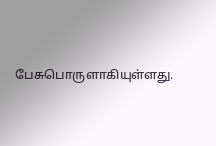பேசுபொருளாகியுள்ளது.